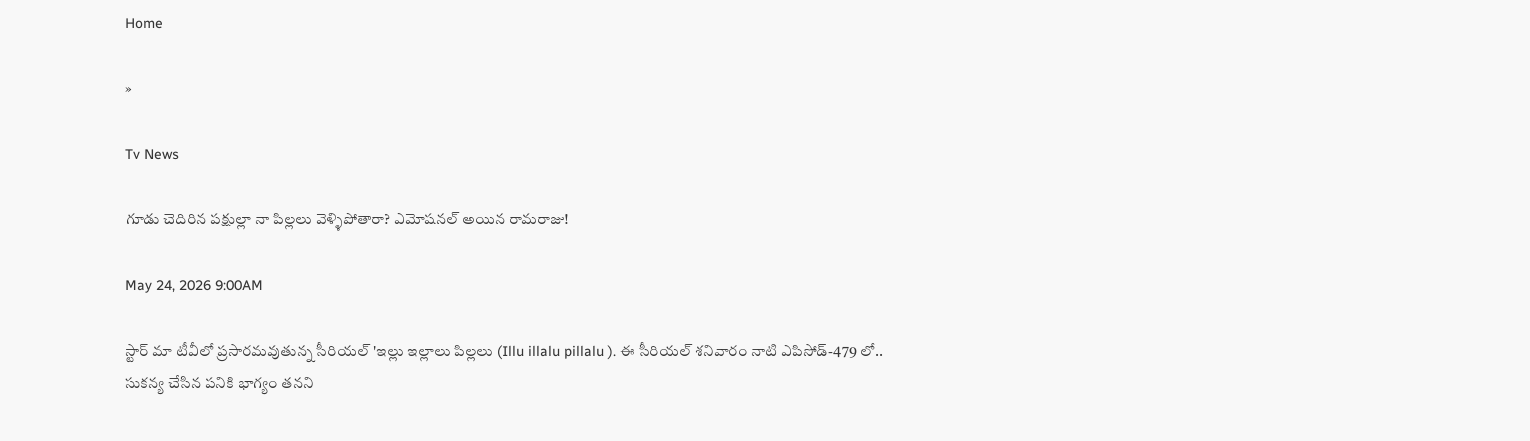Home

»

Tv News

గూడు చెదిరిన పక్షుల్లా నా పిల్లలు వెళ్ళిపోతారా? ఎమోషనల్ అయిన రామరాజు!

May 24, 2026 9:00AM

స్టార్ మా టీవీలో ప్రసారమవుతున్న సీరియల్ 'ఇల్లు ఇల్లాలు పిల్లలు (Illu illalu pillalu ). ఈ సీరియల్ శనివారం నాటి ఎపిసోడ్-479 లో.. సుకన్య చేసిన పనికి భాగ్యం తనని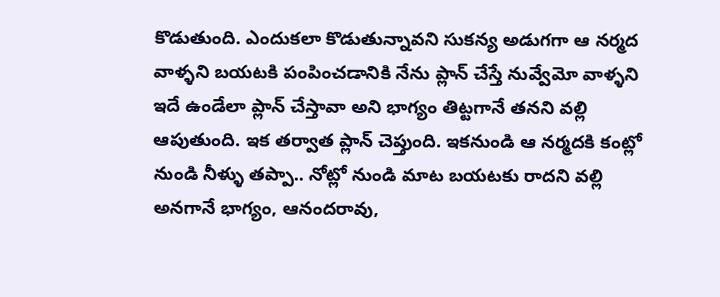కొడుతుంది. ఎందుకలా కొడుతున్నావని సుకన్య అడుగగా ఆ నర్మద వాళ్ళని బయటకి పంపించడానికి నేను ప్లాన్ చేస్తే నువ్వేమో వాళ్ళని ఇదే ఉండేలా ప్లాన్ చేస్తావా అని భాగ్యం తిట్టగానే తనని వల్లి ఆపుతుంది. ఇక తర్వాత ప్లాన్ చెప్తుంది. ఇకనుండి ఆ నర్మదకి కంట్లో నుండి నీళ్ళు తప్పా.. నోట్లో నుండి మాట బయటకు రాదని వల్లి అనగానే భాగ్యం, ఆనందరావు,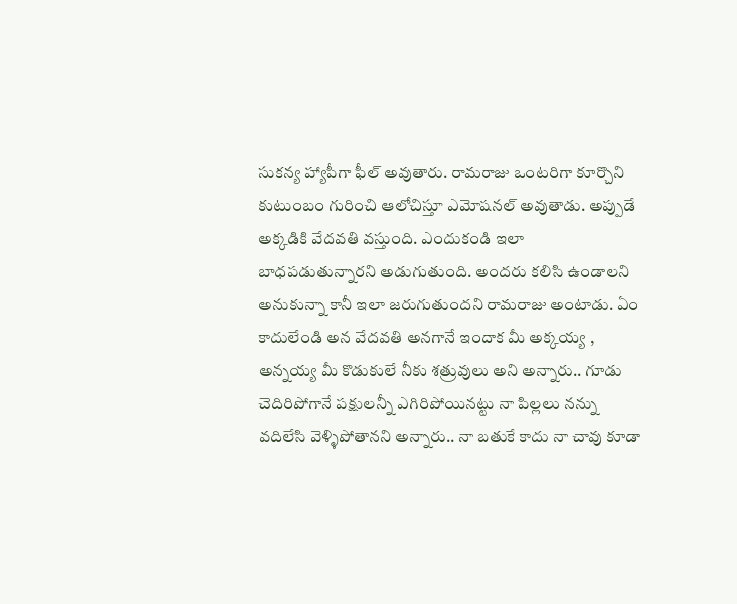సుకన్య హ్యాపీగా ఫీల్ అవుతారు. రామరాజు ఒంటరిగా కూర్చొని కుటుంబం గురించి ఆలోచిస్తూ ఎమోషనల్ అవుతాడు. అప్పుడే అక్కడికి వేదవతి వస్తుంది. ఎందుకండి ఇలా బాధపడుతున్నారని అడుగుతుంది. అందరు కలిసి ఉండాలని అనుకున్నా కానీ ఇలా జరుగుతుందని రామరాజు అంటాడు. ఏం కాదులేండి అన వేదవతి అనగానే ఇందాక మీ అక్కయ్య , అన్నయ్య మీ కొడుకులే నీకు శత్రువులు అని‌ అన్నారు.. గూడు చెదిరిపోగానే పక్షులన్నీ ఎగిరిపోయినట్టు నా పిల్లలు నన్ను వదిలేసి వెళ్ళిపోతానని అన్నారు.. నా బతుకే కాదు నా చావు కూడా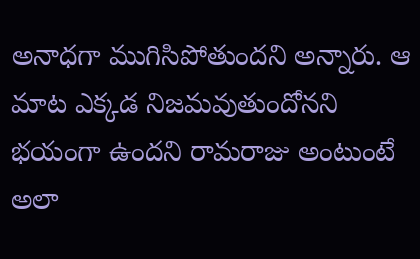అనాధగా ముగిసిపోతుందని అన్నారు. ఆ మాట ఎక్కడ నిజమవుతుందోనని భయంగా ఉందని రామరాజు అంటుంటే అలా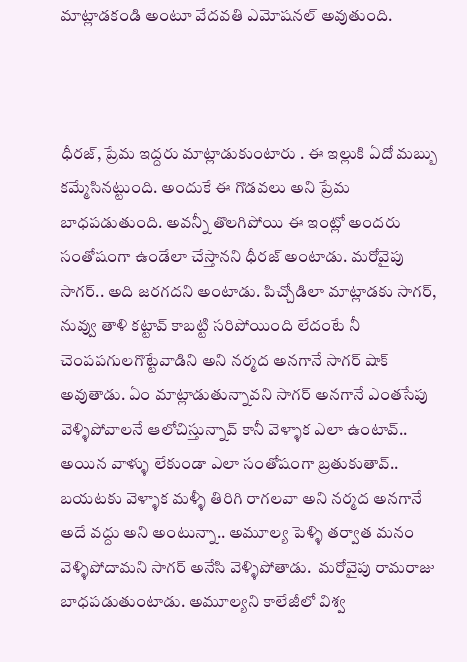మాట్లాడకండి అంటూ వేదవతి ఎమోషనల్ అవుతుంది.



ధీరజ్, ప్రేమ ఇద్దరు మాట్లాడుకుంటారు . ఈ ఇల్లుకి ఏదో మబ్బు కమ్మేసినట్టుంది. అందుకే ఈ గొడవలు అని ప్రేమ బాధపడుతుంది. అవన్నీ తొలగిపోయి ఈ ఇంట్లో అందరు సంతోషంగా ఉండేలా చేస్తానని ధీరజ్ అంటాడు. మరోవైపు సాగర్.. అది జరగదని అంటాడు. పిచ్చోడిలా మాట్లాడకు సాగర్, నువ్వు తాళి కట్టావ్ కాబట్టి సరిపోయింది లేదంటే నీ చెంపపగులగొట్టేవాడిని అని నర్మద అనగానే సాగర్ షాక్ అవుతాడు. ఏం మాట్లాడుతున్నావని సాగర్ అనగానే ఎంతసేపు వెళ్ళిపోవాలనే ఆలోచిస్తున్నావ్ కానీ వెళ్ళాక ఎలా ఉంటావ్.. అయిన వాళ్ళు లేకుండా ఎలా సంతోషంగా బ్రతుకుతావ్.. బయటకు వెళ్ళాక మళ్ళీ తిరిగి రాగలవా అని నర్మద అనగానే అదే వద్దు అని అంటున్నా.. అమూల్య పెళ్ళి తర్వాత మనం వెళ్ళిపోదామని సాగర్ అనేసి వెళ్ళిపోతాడు.  మరోవైపు రామరాజు బాధపడుతుంటాడు. అమూల్యని కాలేజీలో విశ్వ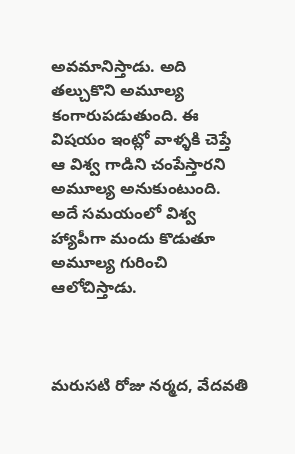అవమానిస్తాడు. అది తల్చుకొని అమూల్య కంగారుపడుతుంది. ఈ విషయం ఇంట్లో వాళ్ళకి చెప్తే ఆ విశ్వ గాడిని చంపేస్తారని అమూల్య అనుకుంటుంది. అదే సమయంలో విశ్వ హ్యాపీగా మందు కొడుతూ అమూల్య గురించి ఆలోచిస్తాడు.



మరుసటి రోజు నర్మద, వేదవతి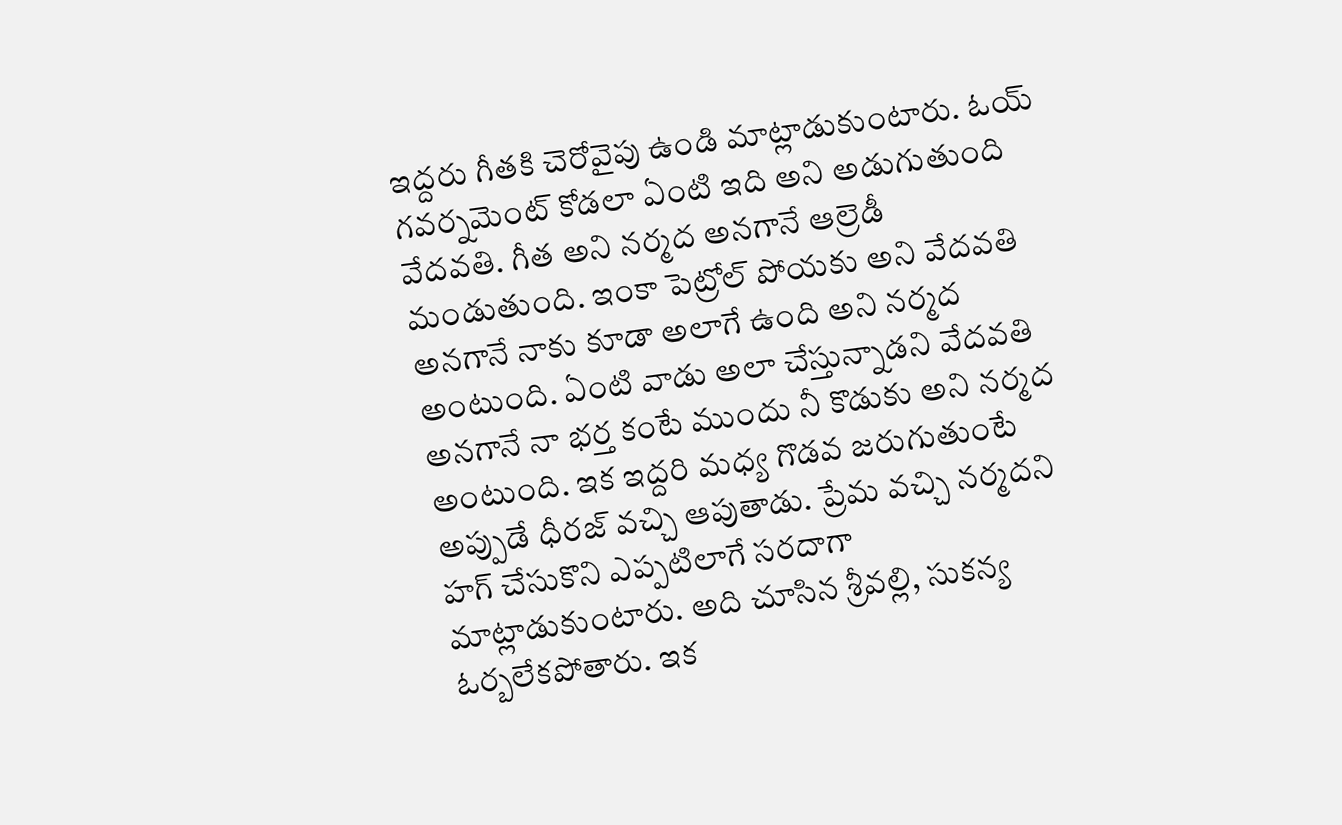ఇద్దరు గీతకి చెరోవైపు ఉండి మాట్లాడుకుంటారు. ఓయ్ గవర్నమెంట్ కోడలా ఏంటి ఇది అని అడుగుతుంది వేదవతి. గీత అని నర్మద అనగానే ఆల్రెడీ మండుతుంది. ఇంకా పెట్రోల్ పోయకు అని వేదవతి అనగానే నాకు కూడా అలాగే ఉంది అని నర్మద అంటుంది. ఏంటి వాడు అలా చేస్తున్నాడని వేదవతి అనగానే నా భర్త కంటే ముందు నీ కొడుకు అని నర్మద అంటుంది. ఇక ఇద్దరి మధ్య గొడవ జరుగుతుంటే అప్పుడే ధీరజ్ వచ్చి ఆపుతాడు. ప్రేమ వచ్చి నర్మదని హగ్ చేసుకొని ఎప్పటిలాగే సరదాగా మాట్లాడుకుంటారు. అది చూసిన శ్రీవల్లి, సుకన్య ఓర్బలేకపోతారు. ఇక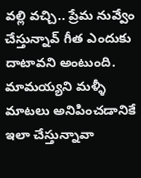వల్లి వచ్చి.. ప్రేమ నువ్వేం చేస్తున్నావ్ గీత ఎందుకు దాటావని అంటుంది. మామయ్యని మళ్ళీ మాటలు అనిపించడానికే ఇలా చేస్తున్నావా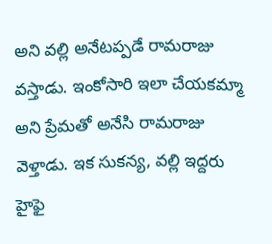అని వల్లి అనేటప్పడే రామరాజు వస్తాడు. ఇంకోసారి ఇలా చేయకమ్మా అని ప్రేమతో అనేసి రామరాజు వెళ్తాడు. ఇక సుకన్య, వల్లి ఇద్దరు హైఫై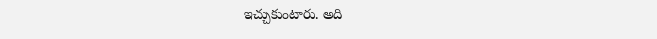ఇచ్చుకుంటారు. అది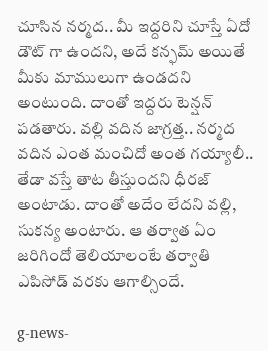చూసిన నర్మద.. మీ ఇద్దరిని చూస్తే ఏదో డౌట్ గా ఉందని, అదే కన్ఫమ్ అయితే మీకు మాములుగా ఉండదని అంటుంది. దాంతో ఇద్దరు టెన్షన్ పడతారు. వల్లి వదిన జాగ్రత్త.. నర్మద వదిన ఎంత మంచిదో అంత గయ్యాలీ.. తేడా వస్తే తాట తీస్తుందని ధీరజ్ అంటాడు. దాంతో అదేం లేదని వల్లి, సుకన్య అంటారు. ఆ తర్వాత ఏం జరిగిందో తెలియాలంటే తర్వాతి ఎపిసోడ్ వరకు ఆగాల్సిందే.

g-news-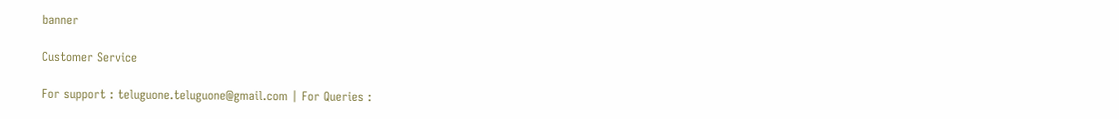banner

Customer Service

For support : teluguone.teluguone@gmail.com | For Queries :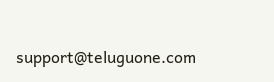support@teluguone.com